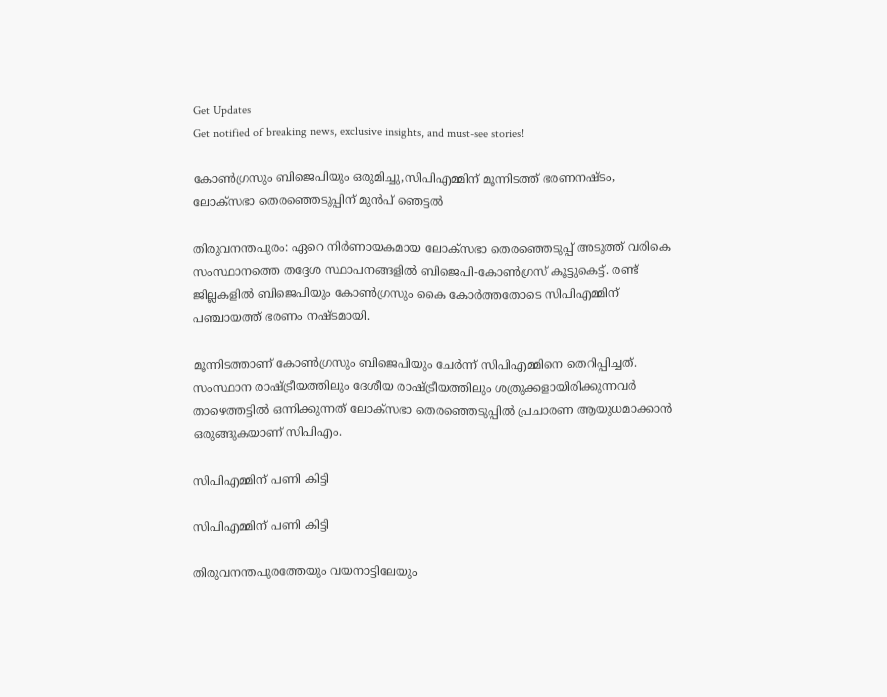Get Updates
Get notified of breaking news, exclusive insights, and must-see stories!

കോൺഗ്രസും ബിജെപിയും ഒരുമിച്ചു,സിപിഎമ്മിന് മൂന്നിടത്ത് ഭരണനഷ്ടം, ലോക്സഭാ തെരഞ്ഞെടുപ്പിന് മുൻപ് ഞെട്ടൽ

തിരുവനന്തപുരം: ഏറെ നിര്‍ണായകമായ ലോക്‌സഭാ തെരഞ്ഞെടുപ്പ് അടുത്ത് വരികെ സംസ്ഥാനത്തെ തദ്ദേശ സ്ഥാപനങ്ങളില്‍ ബിജെപി-കോണ്‍ഗ്രസ് കൂട്ടുകെട്ട്. രണ്ട് ജില്ലകളില്‍ ബിജെപിയും കോണ്‍ഗ്രസും കൈ കോര്‍ത്തതോടെ സിപിഎമ്മിന് പഞ്ചായത്ത് ഭരണം നഷ്ടമായി.

മൂന്നിടത്താണ് കോണ്‍ഗ്രസും ബിജെപിയും ചേര്‍ന്ന് സിപിഎമ്മിനെ തെറിപ്പിച്ചത്. സംസ്ഥാന രാഷ്ട്രീയത്തിലും ദേശീയ രാഷ്ട്രീയത്തിലും ശത്രുക്കളായിരിക്കുന്നവര്‍ താഴെത്തട്ടില്‍ ഒന്നിക്കുന്നത് ലോക്‌സഭാ തെരഞ്ഞെടുപ്പില്‍ പ്രചാരണ ആയുധമാക്കാന്‍ ഒരുങ്ങുകയാണ് സിപിഎം.

സിപിഎമ്മിന് പണി കിട്ടി

സിപിഎമ്മിന് പണി കിട്ടി

തിരുവനന്തപുരത്തേയും വയനാട്ടിലേയും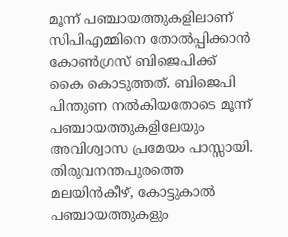മൂന്ന് പഞ്ചായത്തുകളിലാണ് സിപിഎമ്മിനെ തോല്‍പ്പിക്കാന്‍ കോണ്‍ഗ്രസ് ബിജെപിക്ക് കൈ കൊടുത്തത്. ബിജെപി പിന്തുണ നല്‍കിയതോടെ മൂന്ന് പഞ്ചായത്തുകളിലേയും അവിശ്വാസ പ്രമേയം പാസ്സായി. തിരുവനന്തപുരത്തെ മലയിന്‍കീഴ്, കോട്ടുകാല്‍ പഞ്ചായത്തുകളും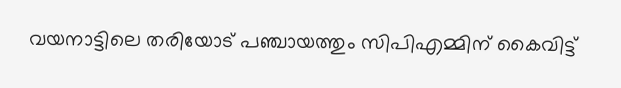വയനാട്ടിലെ തരിയോട് പഞ്ചായത്തും സിപിഎമ്മിന് കൈവിട്ട്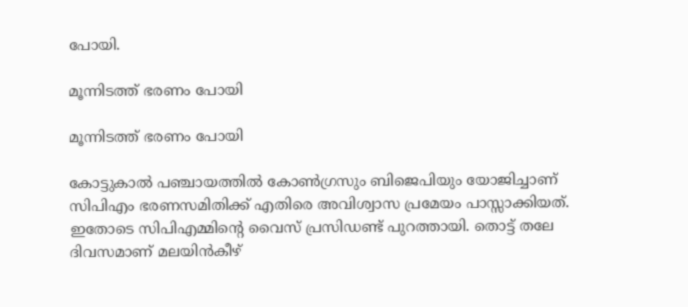പോയി.

മൂന്നിടത്ത് ഭരണം പോയി

മൂന്നിടത്ത് ഭരണം പോയി

കോട്ടുകാല്‍ പഞ്ചായത്തില്‍ കോണ്‍ഗ്രസും ബിജെപിയും യോജിച്ചാണ് സിപിഎം ഭരണസമിതിക്ക് എതിരെ അവിശ്വാസ പ്രമേയം പാസ്സാക്കിയത്. ഇതോടെ സിപിഎമ്മിന്റെ വൈസ് പ്രസിഡണ്ട് പുറത്തായി. തൊട്ട് തലേ ദിവസമാണ് മലയിന്‍കീഴ്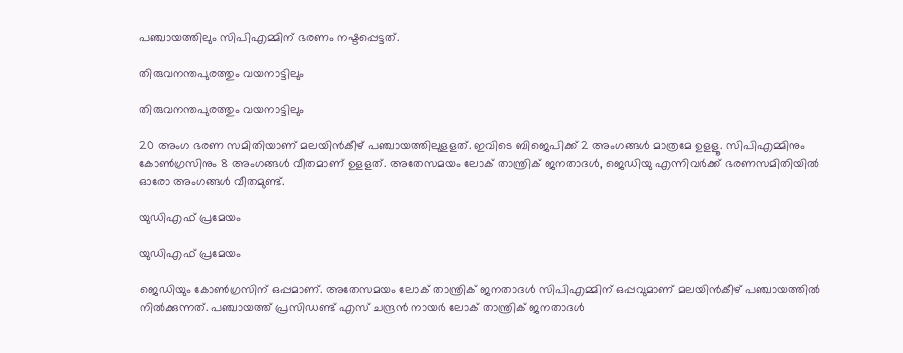പഞ്ചായത്തിലും സിപിഎമ്മിന് ഭരണം നഷ്ടപ്പെട്ടത്.

തിരുവനന്തപുരത്തും വയനാട്ടിലും

തിരുവനന്തപുരത്തും വയനാട്ടിലും

20 അംഗ ഭരണ സമിതിയാണ് മലയിന്‍കീഴ് പഞ്ചായത്തിലുളളത്. ഇവിടെ ബിജെപിക്ക് 2 അംഗങ്ങള്‍ മാത്രമേ ഉളളൂ. സിപിഎമ്മിനും കോണ്‍ഗ്രസിനും 8 അംഗങ്ങള്‍ വീതമാണ് ഉളളത്. അതേസമയം ലോക് താന്ത്രിക് ജനതാദള്‍, ജെഡിയു എന്നിവര്‍ക്ക് ഭരണസമിതിയില്‍ ഓരോ അംഗങ്ങള്‍ വീതമുണ്ട്.

യുഡിഎഫ് പ്രമേയം

യുഡിഎഫ് പ്രമേയം

ജെഡിയും കോണ്‍ഗ്രസിന് ഒപ്പമാണ്. അതേസമയം ലോക് താന്ത്രിക് ജനതാദള്‍ സിപിഎമ്മിന് ഒപ്പവുമാണ് മലയിന്‍കീഴ് പഞ്ചായത്തില്‍ നില്‍ക്കുന്നത്. പഞ്ചായത്ത് പ്രസിഡണ്ട് എസ് ചന്ദ്രന്‍ നായര്‍ ലോക് താന്ത്രിക് ജനതാദള്‍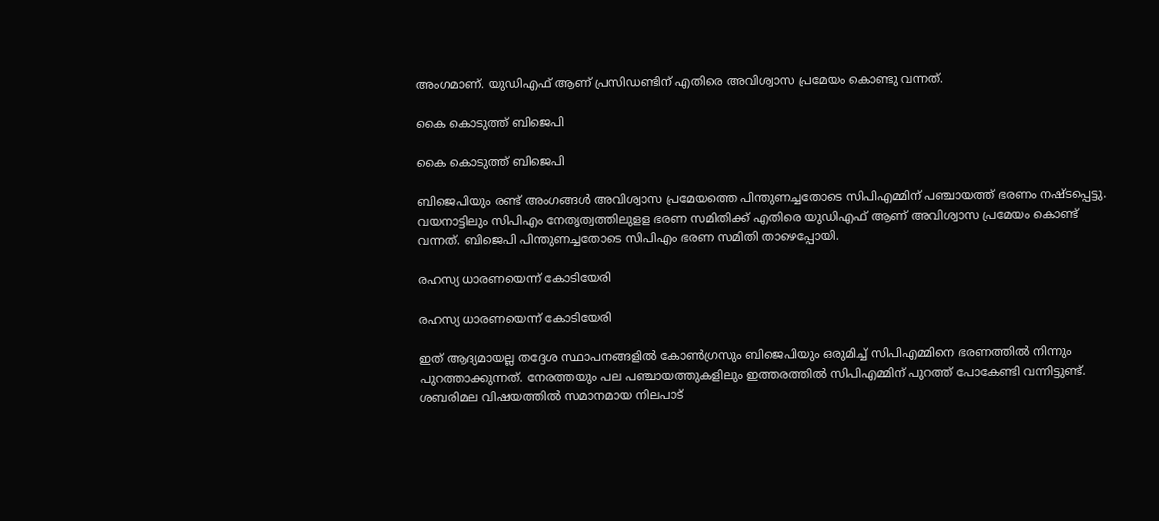അംഗമാണ്. യുഡിഎഫ് ആണ് പ്രസിഡണ്ടിന് എതിരെ അവിശ്വാസ പ്രമേയം കൊണ്ടു വന്നത്.

കൈ കൊടുത്ത് ബിജെപി

കൈ കൊടുത്ത് ബിജെപി

ബിജെപിയും രണ്ട് അംഗങ്ങള്‍ അവിശ്വാസ പ്രമേയത്തെ പിന്തുണച്ചതോടെ സിപിഎമ്മിന് പഞ്ചായത്ത് ഭരണം നഷ്ടപ്പെട്ടു. വയനാട്ടിലും സിപിഎം നേതൃത്വത്തിലുളള ഭരണ സമിതിക്ക് എതിരെ യുഡിഎഫ് ആണ് അവിശ്വാസ പ്രമേയം കൊണ്ട് വന്നത്. ബിജെപി പിന്തുണച്ചതോടെ സിപിഎം ഭരണ സമിതി താഴെപ്പോയി.

രഹസ്യ ധാരണയെന്ന് കോടിയേരി

രഹസ്യ ധാരണയെന്ന് കോടിയേരി

ഇത് ആദ്യമായല്ല തദ്ദേശ സ്ഥാപനങ്ങളില്‍ കോണ്‍ഗ്രസും ബിജെപിയും ഒരുമിച്ച് സിപിഎമ്മിനെ ഭരണത്തില്‍ നിന്നും പുറത്താക്കുന്നത്. നേരത്തയും പല പഞ്ചായത്തുകളിലും ഇത്തരത്തില്‍ സിപിഎമ്മിന് പുറത്ത് പോകേണ്ടി വന്നിട്ടുണ്ട്. ശബരിമല വിഷയത്തില്‍ സമാനമായ നിലപാട്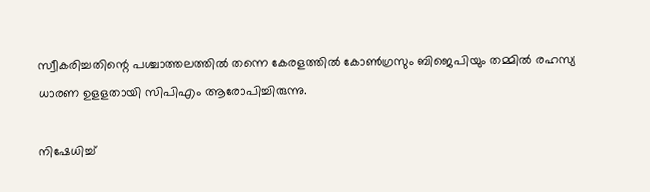സ്വീകരിച്ചതിന്റെ പശ്ചാത്തലത്തില്‍ തന്നെ കേരളത്തില്‍ കോണ്‍ഗ്രസും ബിജെപിയും തമ്മില്‍ രഹസ്യ ധാരണ ഉളളതായി സിപിഎം ആരോപിച്ചിരുന്നു.

നിഷേധിച്ച്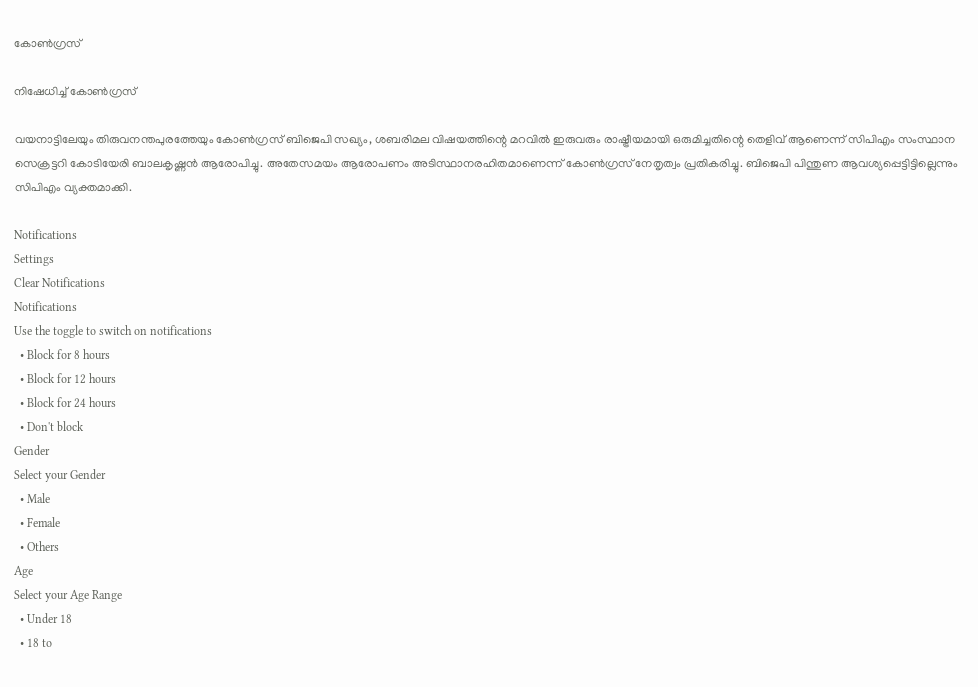കോൺഗ്രസ്

നിഷേധിച്ച് കോൺഗ്രസ്

വയനാട്ടിലേയും തിരുവനന്തപുരത്തേയും കോണ്‍ഗ്രസ് ബിജെപി സഖ്യം, ശബരിമല വിഷയത്തിന്റെ മറവില്‍ ഇരുവരും രാഷ്ട്രീയമായി ഒരുമിച്ചതിന്റെ തെളിവ് ആണെന്ന് സിപിഎം സംസ്ഥാന സെക്രട്ടറി കോടിയേരി ബാലകൃഷ്ണന്‍ ആരോപിച്ചു. അതേസമയം ആരോപണം അടിസ്ഥാനരഹിതമാണെന്ന് കോണ്‍ഗ്രസ് നേതൃത്വം പ്രതികരിച്ചു. ബിജെപി പിന്തുണ ആവശ്യപ്പെട്ടിട്ടില്ലെന്നും സിപിഎം വ്യക്തമാക്കി.

Notifications
Settings
Clear Notifications
Notifications
Use the toggle to switch on notifications
  • Block for 8 hours
  • Block for 12 hours
  • Block for 24 hours
  • Don't block
Gender
Select your Gender
  • Male
  • Female
  • Others
Age
Select your Age Range
  • Under 18
  • 18 to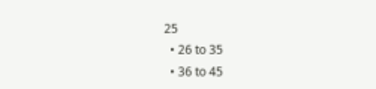25
  • 26 to 35
  • 36 to 45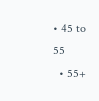• 45 to 55
  • 55+